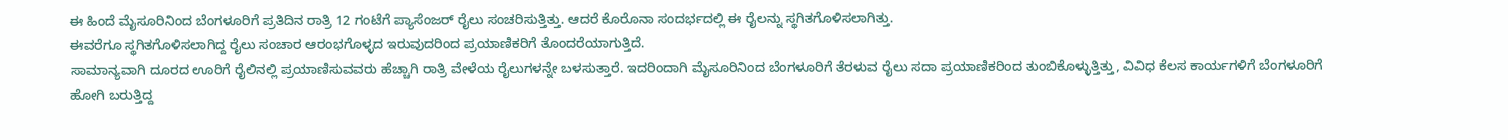ಈ ಹಿಂದೆ ಮೈಸೂರಿನಿಂದ ಬೆಂಗಳೂರಿಗೆ ಪ್ರತಿದಿನ ರಾತ್ರಿ 12 ಗಂಟೆಗೆ ಪ್ಯಾಸೆಂಜರ್ ರೈಲು ಸಂಚರಿಸುತ್ತಿತ್ತು. ಆದರೆ ಕೊರೊನಾ ಸಂದರ್ಭದಲ್ಲಿ ಈ ರೈಲನ್ನು ಸ್ಥಗಿತಗೊಳಿಸಲಾಗಿತ್ತು.
ಈವರೆಗೂ ಸ್ಥಗಿತಗೊಳಿಸಲಾಗಿದ್ದ ರೈಲು ಸಂಚಾರ ಆರಂಭಗೊಳ್ಳದ ಇರುವುದರಿಂದ ಪ್ರಯಾಣಿಕರಿಗೆ ತೊಂದರೆಯಾಗುತ್ತಿದೆ.
ಸಾಮಾನ್ಯವಾಗಿ ದೂರದ ಊರಿಗೆ ರೈಲಿನಲ್ಲಿ ಪ್ರಯಾಣಿಸುವವರು ಹೆಚ್ಚಾಗಿ ರಾತ್ರಿ ವೇಳೆಯ ರೈಲುಗಳನ್ನೇ ಬಳಸುತ್ತಾರೆ. ಇದರಿಂದಾಗಿ ಮೈಸೂರಿನಿಂದ ಬೆಂಗಳೂರಿಗೆ ತೆರಳುವ ರೈಲು ಸದಾ ಪ್ರಯಾಣಿಕರಿಂದ ತುಂಬಿಕೊಳ್ಳುತ್ತಿತ್ತು, ವಿವಿಧ ಕೆಲಸ ಕಾರ್ಯಗಳಿಗೆ ಬೆಂಗಳೂರಿಗೆ ಹೋಗಿ ಬರುತ್ತಿದ್ದ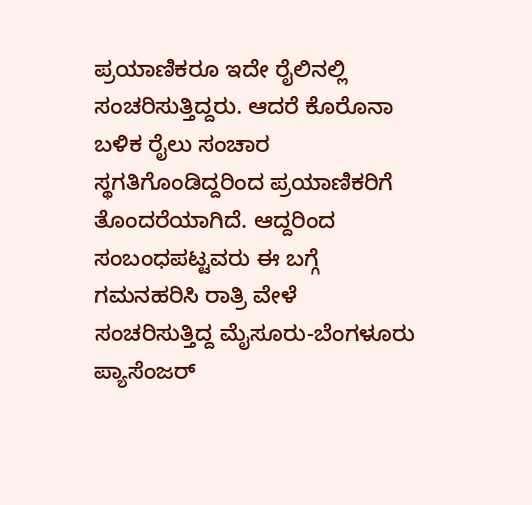ಪ್ರಯಾಣಿಕರೂ ಇದೇ ರೈಲಿನಲ್ಲಿ ಸಂಚರಿಸುತ್ತಿದ್ದರು. ಆದರೆ ಕೊರೊನಾ ಬಳಿಕ ರೈಲು ಸಂಚಾರ ಸ್ಥಗತಿಗೊಂಡಿದ್ದರಿಂದ ಪ್ರಯಾಣಿಕರಿಗೆ ತೊಂದರೆಯಾಗಿದೆ. ಆದ್ದರಿಂದ ಸಂಬಂಧಪಟ್ಟವರು ಈ ಬಗ್ಗೆ ಗಮನಹರಿಸಿ ರಾತ್ರಿ ವೇಳೆ ಸಂಚರಿಸುತ್ತಿದ್ದ ಮೈಸೂರು-ಬೆಂಗಳೂರು ಪ್ಯಾಸೆಂಜರ್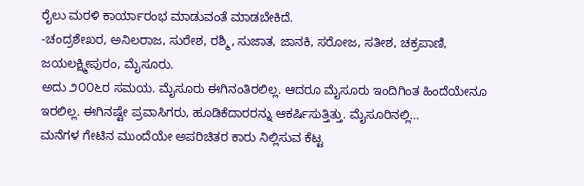ರೈಲು ಮರಳಿ ಕಾರ್ಯಾರಂಭ ಮಾಡುವಂತೆ ಮಾಡಬೇಕಿದೆ.
-ಚಂದ್ರಶೇಖರ, ಅನಿಲರಾಜ, ಸುರೇಶ, ರಶ್ಮಿ, ಸುಜಾತ, ಜಾನಕಿ, ಸರೋಜ, ಸತೀಶ, ಚಕ್ರಪಾಣಿ, ಜಯಲಕ್ಷ್ಮೀಪುರಂ, ಮೈಸೂರು.
ಅದು ೨೦೦೬ರ ಸಮಯ. ಮೈಸೂರು ಈಗಿನಂತಿರಲಿಲ್ಲ. ಆದರೂ ಮೈಸೂರು ಇಂದಿಗಿಂತ ಹಿಂದೆಯೇನೂ ಇರಲಿಲ್ಲ. ಈಗಿನಷ್ಟೇ ಪ್ರವಾಸಿಗರು, ಹೂಡಿಕೆದಾರರನ್ನು ಆಕರ್ಷಿಸುತ್ತಿತ್ತು. ಮೈಸೂರಿನಲ್ಲಿ…
ಮನೆಗಳ ಗೇಟಿನ ಮುಂದೆಯೇ ಅಪರಿಚಿತರ ಕಾರು ನಿಲ್ಲಿಸುವ ಕೆಟ್ಟ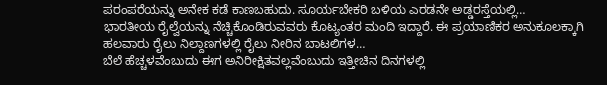ಪರಂಪರೆಯನ್ನು ಅನೇಕ ಕಡೆ ಕಾಣಬಹುದು. ಸೂರ್ಯಬೇಕರಿ ಬಳಿಯ ಎರಡನೇ ಅಡ್ಡರಸ್ತೆಯಲ್ಲಿ…
ಭಾರತೀಯ ರೈಲ್ವೆಯನ್ನು ನೆಚ್ಚಿಕೊಂಡಿರುವವರು ಕೊಟ್ಯಂತರ ಮಂದಿ ಇದ್ದಾರೆ. ಈ ಪ್ರಯಾಣಿಕರ ಅನುಕೂಲಕ್ಕಾಗಿ ಹಲವಾರು ರೈಲು ನಿಲ್ದಾಣಗಳಲ್ಲಿ ರೈಲು ನೀರಿನ ಬಾಟಲಿಗಳ…
ಬೆಲೆ ಹೆಚ್ಚಳವೆಂಬುದು ಈಗ ಅನಿರೀಕ್ಷಿತವಲ್ಲವೆಂಬುದು ಇತ್ತೀಚಿನ ದಿನಗಳಲ್ಲಿ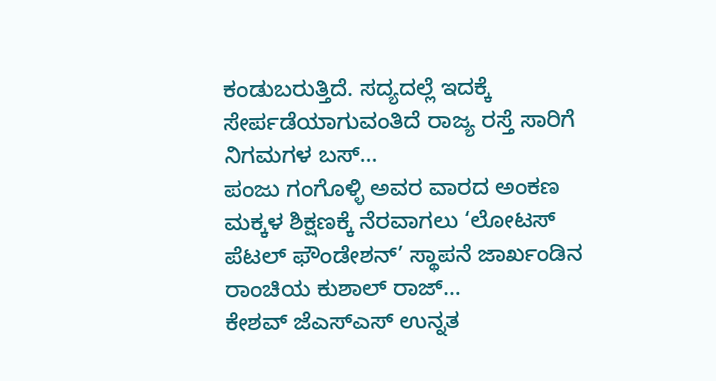ಕಂಡುಬರುತ್ತಿದೆ. ಸದ್ಯದಲ್ಲೆ ಇದಕ್ಕೆ ಸೇರ್ಪಡೆಯಾಗುವಂತಿದೆ ರಾಜ್ಯ ರಸ್ತೆ ಸಾರಿಗೆ ನಿಗಮಗಳ ಬಸ್…
ಪಂಜು ಗಂಗೊಳ್ಳಿ ಅವರ ವಾರದ ಅಂಕಣ ಮಕ್ಕಳ ಶಿಕ್ಷಣಕ್ಕೆ ನೆರವಾಗಲು ‘ಲೋಟಸ್ ಪೆಟಲ್ ಫೌಂಡೇಶನ್’ ಸ್ಥಾಪನೆ ಜಾರ್ಖಂಡಿನ ರಾಂಚಿಯ ಕುಶಾಲ್ ರಾಜ್…
ಕೇಶವ್ ಜೆಎಸ್ಎಸ್ ಉನ್ನತ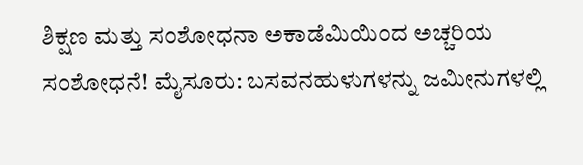ಶಿಕ್ಷಣ ಮತ್ತು ಸಂಶೋಧನಾ ಅಕಾಡೆಮಿಯಿಂದ ಅಚ್ಚರಿಯ ಸಂಶೋಧನೆ! ಮೈಸೂರು: ಬಸವನಹುಳುಗಳನ್ನು ಜಮೀನುಗಳಲ್ಲಿ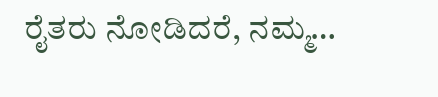ರೈತರು ನೋಡಿದರೆ, ನಮ್ಮ…